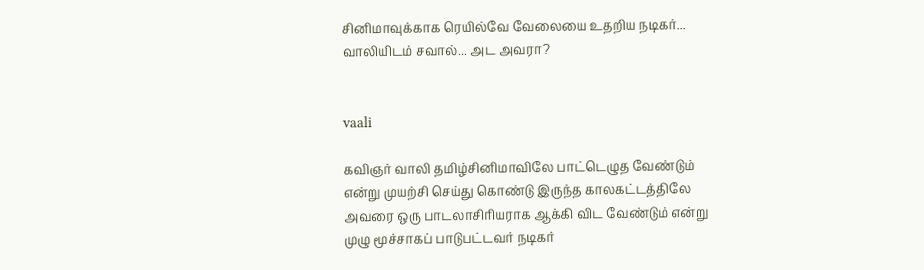சினிமாவுக்காக ரெயில்வே வேலையை உதறிய நடிகர்... வாலியிடம் சவால்... அட அவரா?


vaali

கவிஞர் வாலி தமிழ்சினிமாவிலே பாட்டெழுத வேண்டும் என்று முயற்சி செய்து கொண்டு இருந்த காலகட்டத்திலே அவரை ஒரு பாடலாசிரியராக ஆக்கி விட வேண்டும் என்று முழு மூச்சாகப் பாடுபட்டவர் நடிகர்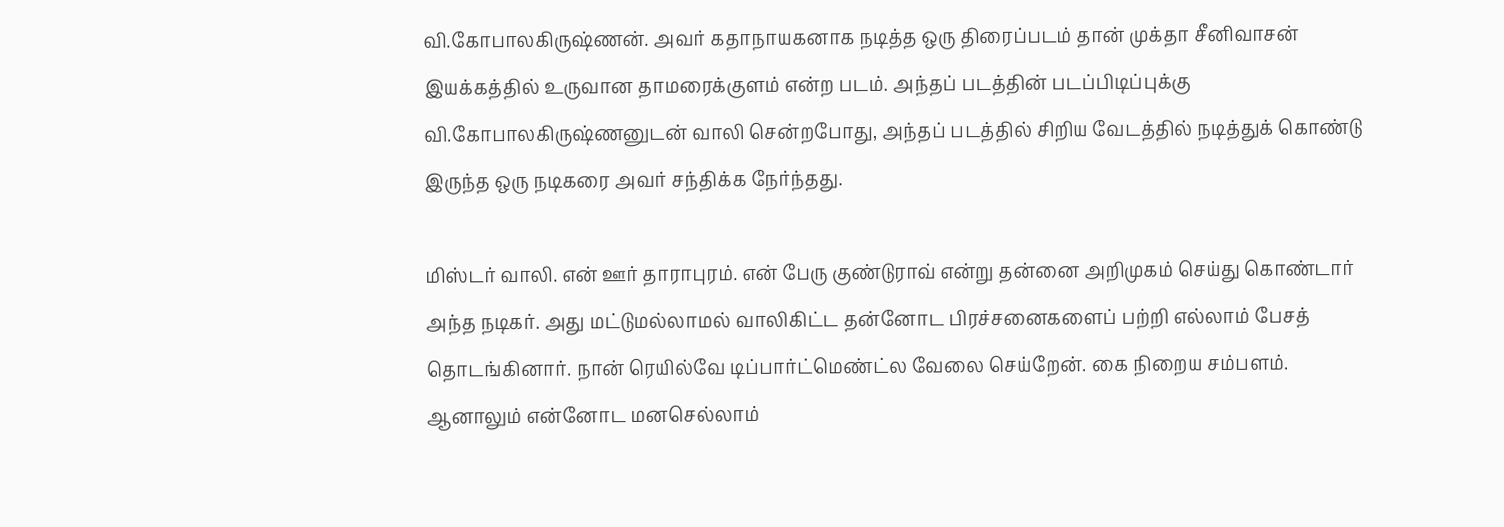வி.கோபாலகிருஷ்ணன். அவர் கதாநாயகனாக நடித்த ஒரு திரைப்படம் தான் முக்தா சீனிவாசன் இயக்கத்தில் உருவான தாமரைக்குளம் என்ற படம். அந்தப் படத்தின் படப்பிடிப்புக்கு வி.கோபாலகிருஷ்ணனுடன் வாலி சென்றபோது, அந்தப் படத்தில் சிறிய வேடத்தில் நடித்துக் கொண்டு இருந்த ஒரு நடிகரை அவர் சந்திக்க நேர்ந்தது.

மிஸ்டர் வாலி. என் ஊர் தாராபுரம். என் பேரு குண்டுராவ் என்று தன்னை அறிமுகம் செய்து கொண்டார் அந்த நடிகர். அது மட்டுமல்லாமல் வாலிகிட்ட தன்னோட பிரச்சனைகளைப் பற்றி எல்லாம் பேசத் தொடங்கினார். நான் ரெயில்வே டிப்பார்ட்மெண்ட்ல வேலை செய்றேன். கை நிறைய சம்பளம். ஆனாலும் என்னோட மனசெல்லாம்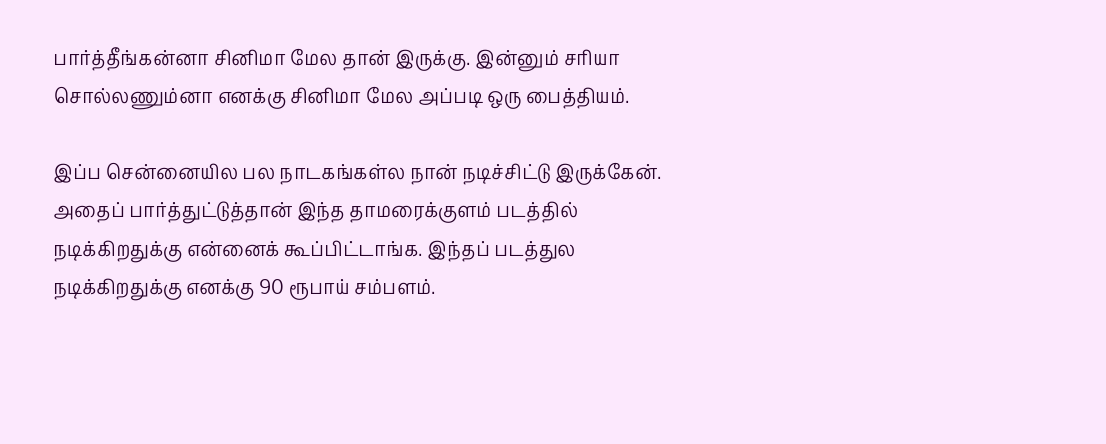பார்த்தீங்கன்னா சினிமா மேல தான் இருக்கு. இன்னும் சரியா சொல்லணும்னா எனக்கு சினிமா மேல அப்படி ஒரு பைத்தியம்.

இப்ப சென்னையில பல நாடகங்கள்ல நான் நடிச்சிட்டு இருக்கேன். அதைப் பார்த்துட்டுத்தான் இந்த தாமரைக்குளம் படத்தில் நடிக்கிறதுக்கு என்னைக் கூப்பிட்டாங்க. இந்தப் படத்துல நடிக்கிறதுக்கு எனக்கு 90 ரூபாய் சம்பளம்.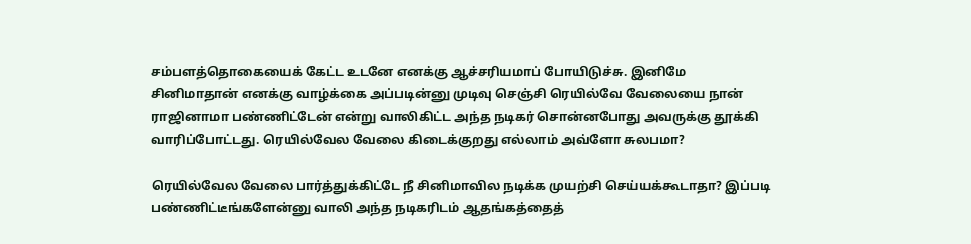சம்பளத்தொகையைக் கேட்ட உடனே எனக்கு ஆச்சரியமாப் போயிடுச்சு. இனிமே சினிமாதான் எனக்கு வாழ்க்கை அப்படின்னு முடிவு செஞ்சி ரெயில்வே வேலையை நான் ராஜினாமா பண்ணிட்டேன் என்று வாலிகிட்ட அந்த நடிகர் சொன்னபோது அவருக்கு தூக்கி வாரிப்போட்டது. ரெயில்வேல வேலை கிடைக்குறது எல்லாம் அவ்ளோ சுலபமா?

ரெயில்வேல வேலை பார்த்துக்கிட்டே நீ சினிமாவில நடிக்க முயற்சி செய்யக்கூடாதா? இப்படி பண்ணிட்டீங்களேன்னு வாலி அந்த நடிகரிடம் ஆதங்கத்தைத்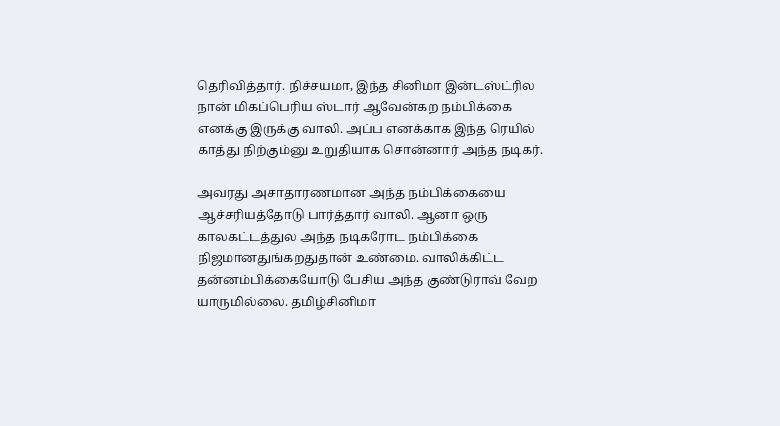தெரிவித்தார். நிச்சயமா, இந்த சினிமா இன்டஸ்ட்ரில நான் மிகப்பெரிய ஸ்டார் ஆவேன்கற நம்பிக்கை எனக்கு இருக்கு வாலி. அப்ப எனக்காக இந்த ரெயில் காத்து நிற்கும்னு உறுதியாக சொன்னார் அந்த நடிகர்.

அவரது அசாதாரணமான அந்த நம்பிக்கையை ஆச்சரியத்தோடு பார்த்தார் வாலி. ஆனா ஒரு காலகட்டத்துல அந்த நடிகரோட நம்பிக்கை நிஜமானதுங்கறதுதான் உண்மை. வாலிக்கிட்ட தன்னம்பிக்கையோடு பேசிய அந்த குண்டுராவ் வேற யாருமில்லை. தமிழ்சினிமா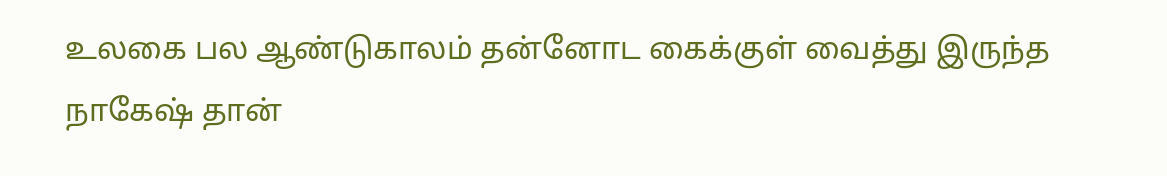உலகை பல ஆண்டுகாலம் தன்னோட கைக்குள் வைத்து இருந்த நாகேஷ் தான்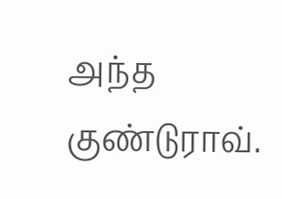அந்த குண்டுராவ்.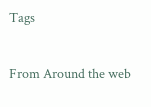Tags

From Around the web